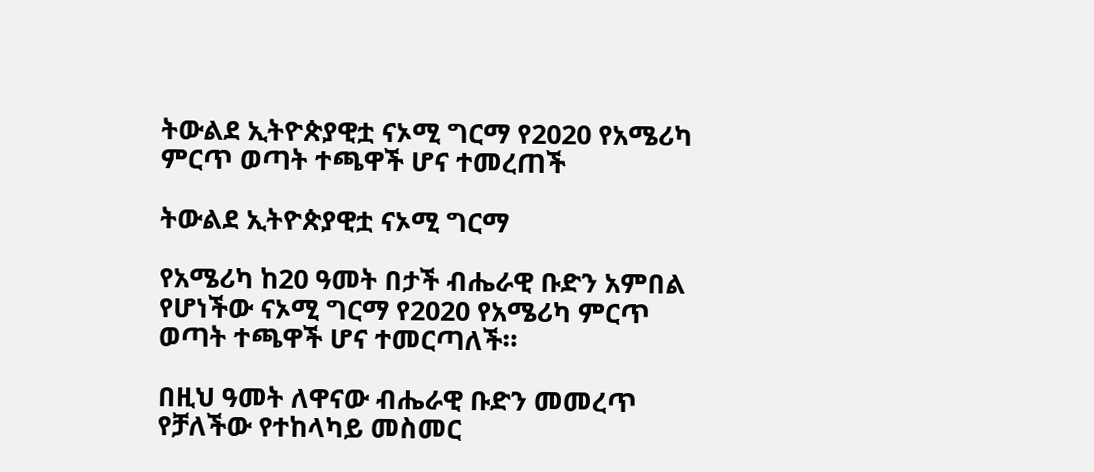ትውልደ ኢትዮጵያዊቷ ናኦሚ ግርማ የ2020 የአሜሪካ ምርጥ ወጣት ተጫዋች ሆና ተመረጠች

ትውልደ ኢትዮጵያዊቷ ናኦሚ ግርማ

የአሜሪካ ከ20 ዓመት በታች ብሔራዊ ቡድን አምበል የሆነችው ናኦሚ ግርማ የ2020 የአሜሪካ ምርጥ ወጣት ተጫዋች ሆና ተመርጣለች።

በዚህ ዓመት ለዋናው ብሔራዊ ቡድን መመረጥ የቻለችው የተከላካይ መስመር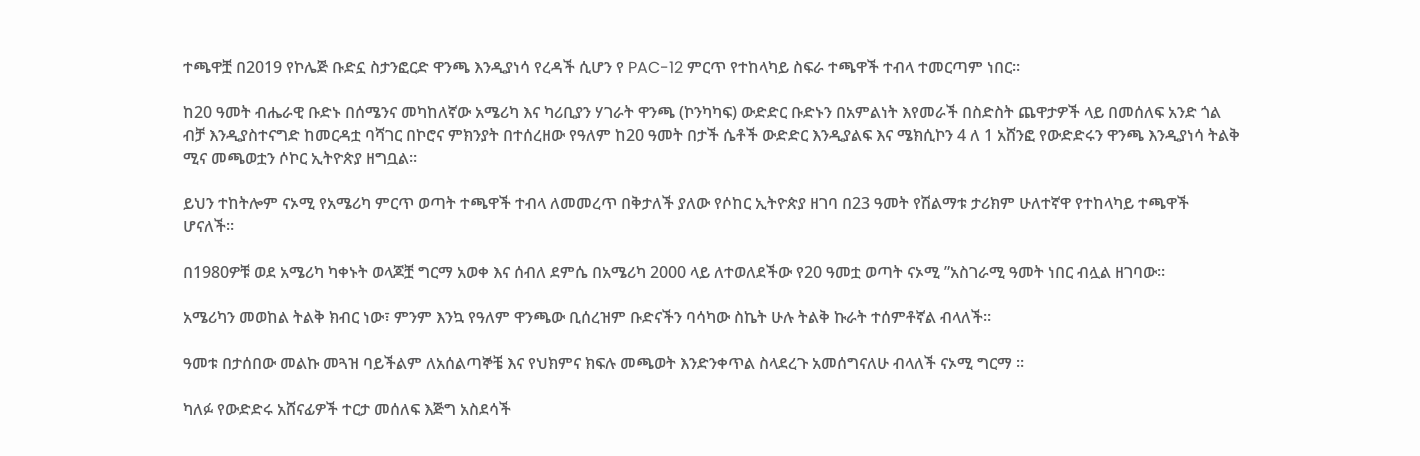ተጫዋቿ በ2019 የኮሌጅ ቡድኗ ስታንፎርድ ዋንጫ እንዲያነሳ የረዳች ሲሆን የ PAC-12 ምርጥ የተከላካይ ስፍራ ተጫዋች ተብላ ተመርጣም ነበር።

ከ20 ዓመት ብሔራዊ ቡድኑ በሰሜንና መካከለኛው አሜሪካ እና ካሪቢያን ሃገራት ዋንጫ (ኮንካካፍ) ውድድር ቡድኑን በአምልነት እየመራች በስድስት ጨዋታዎች ላይ በመሰለፍ አንድ ጎል ብቻ እንዲያስተናግድ ከመርዳቷ ባሻገር በኮሮና ምክንያት በተሰረዘው የዓለም ከ20 ዓመት በታች ሴቶች ውድድር እንዲያልፍ እና ሜክሲኮን 4 ለ 1 አሸንፎ የውድድሩን ዋንጫ እንዲያነሳ ትልቅ ሚና መጫወቷን ሶኮር ኢትዮጵያ ዘግቧል።

ይህን ተከትሎም ናኦሚ የአሜሪካ ምርጥ ወጣት ተጫዋች ተብላ ለመመረጥ በቅታለች ያለው የሶከር ኢትዮጵያ ዘገባ በ23 ዓመት የሽልማቱ ታሪክም ሁለተኛዋ የተከላካይ ተጫዋች ሆናለች።

በ1980ዎቹ ወደ አሜሪካ ካቀኑት ወላጆቿ ግርማ አወቀ እና ሰብለ ደምሴ በአሜሪካ 2000 ላይ ለተወለደችው የ20 ዓመቷ ወጣት ናኦሚ ”አስገራሚ ዓመት ነበር ብሏል ዘገባው።

አሜሪካን መወከል ትልቅ ክብር ነው፣ ምንም እንኳ የዓለም ዋንጫው ቢሰረዝም ቡድናችን ባሳካው ስኬት ሁሉ ትልቅ ኩራት ተሰምቶኛል ብላለች።

ዓመቱ በታሰበው መልኩ መጓዝ ባይችልም ለአሰልጣኞቼ እና የህክምና ክፍሉ መጫወት እንድንቀጥል ስላደረጉ አመሰግናለሁ ብላለች ናኦሚ ግርማ ።

ካለፉ የውድድሩ አሸናፊዎች ተርታ መሰለፍ እጅግ አስደሳች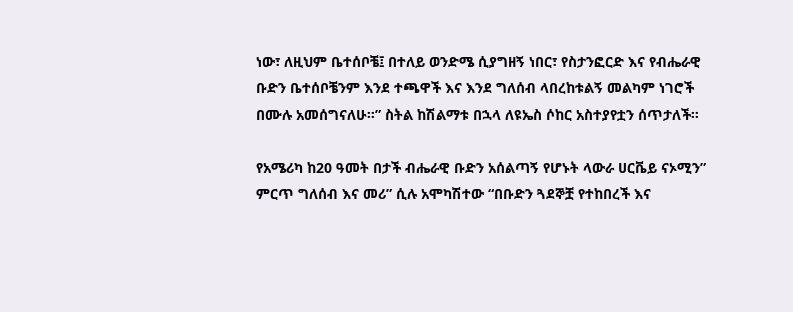ነው፣ ለዚህም ቤተሰቦቼ፤ በተለይ ወንድሜ ሲያግዘኝ ነበር፣ የስታንፎርድ እና የብሔራዊ ቡድን ቤተሰቦቼንም እንደ ተጫዋች እና እንደ ግለሰብ ላበረከቱልኝ መልካም ነገሮች በሙሉ አመሰግናለሁ።” ስትል ከሽልማቱ በኋላ ለዩኤስ ሶከር አስተያየቷን ሰጥታለች።

የአሜሪካ ከ20 ዓመት በታች ብሔራዊ ቡድን አሰልጣኝ የሆኑት ላውራ ሀርቬይ ናኦሚን” ምርጥ ግለሰብ እና መሪ” ሲሉ አሞካሽተው “በቡድን ጓደኞቿ የተከበረች እና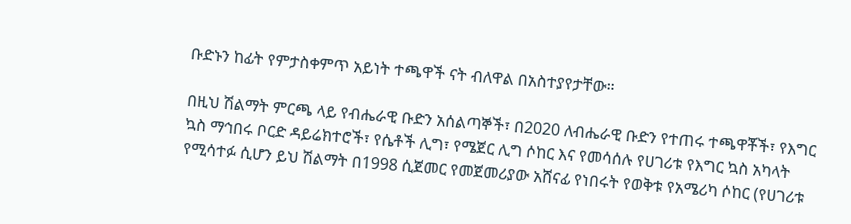ቡድኑን ከፊት የምታስቀምጥ አይነት ተጫዋች ናት ብለዋል በአስተያየታቸው።

በዚህ ሽልማት ምርጫ ላይ የብሔራዊ ቡድን አሰልጣኞች፣ በ2020 ለብሔራዊ ቡድን የተጠሩ ተጫዋቾች፣ የእግር ኳስ ማኅበሩ ቦርድ ዳይሬክተሮች፣ የሴቶች ሊግ፣ የሜጀር ሊግ ሶከር እና የመሳሰሉ የሀገሪቱ የእግር ኳስ አካላት የሚሳተፉ ሲሆን ይህ ሽልማት በ1998 ሲጀመር የመጀመሪያው አሸናፊ የነበሩት የወቅቱ የአሜሪካ ሶከር (የሀገሪቱ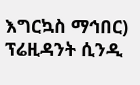እግርኳስ ማኅበር) ፕሬዚዳንት ሲንዲ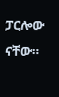ፓርሎው ናቸው።